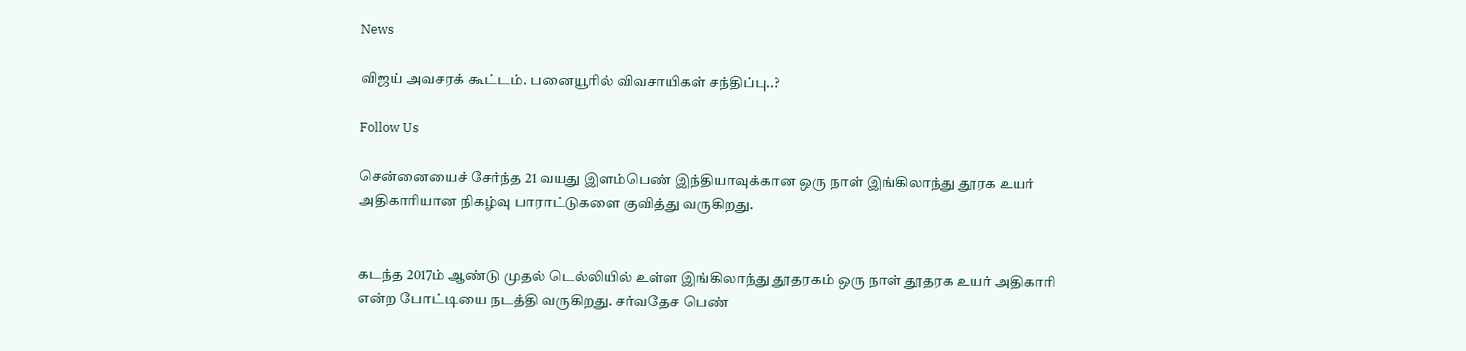News

விஜய் அவசரக் கூட்டம். பனையூரில் விவசாயிகள் சந்திப்பு..?

Follow Us

சென்னையைச் சேர்ந்த 21 வயது இளம்பெண் இந்தியாவுக்கான ஒரு நாள் இங்கிலாந்து தூரக உயர் அதிகாரியான நிகழ்வு பாராட்டுகளை குவித்து வருகிறது.


கடந்த 2017ம் ஆண்டு முதல் டெல்லியில் உள்ள இங்கிலாந்து தூதரகம் ஒரு நாள் தூதரக உயர் அதிகாரி என்ற போட்டியை நடத்தி வருகிறது. சர்வதேச பெண்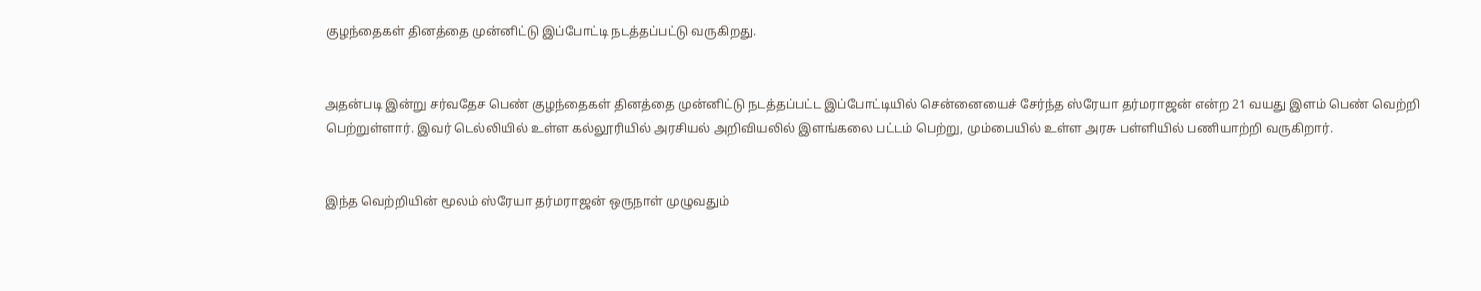குழந்தைகள் தினத்தை முன்னிட்டு இப்போட்டி நடத்தப்பட்டு வருகிறது.


அதன்படி இன்று சர்வதேச பெண் குழந்தைகள் தினத்தை முன்னிட்டு நடத்தப்பட்ட இப்போட்டியில் சென்னையைச் சேர்ந்த ஸ்ரேயா தர்மராஜன் என்ற 21 வயது இளம் பெண் வெற்றி பெற்றுள்ளார். இவர் டெல்லியில் உள்ள கல்லூரியில் அரசியல் அறிவியலில் இளங்கலை பட்டம் பெற்று, மும்பையில் உள்ள அரசு பள்ளியில் பணியாற்றி வருகிறார்.


இந்த வெற்றியின் மூலம் ஸ்ரேயா தர்மராஜன் ஒருநாள் முழுவதும்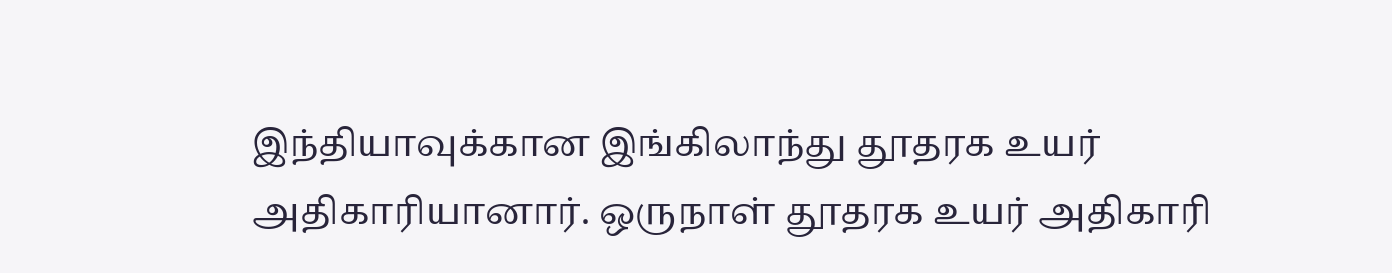இந்தியாவுக்கான இங்கிலாந்து தூதரக உயர் அதிகாரியானார். ஒருநாள் தூதரக உயர் அதிகாரி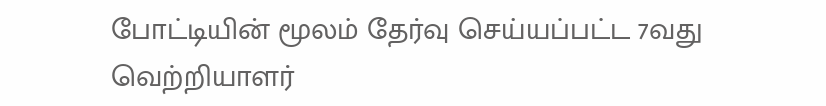போட்டியின் மூலம் தேர்வு செய்யப்பட்ட 7வது வெற்றியாளர்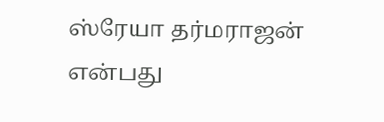ஸ்ரேயா தர்மராஜன் என்பது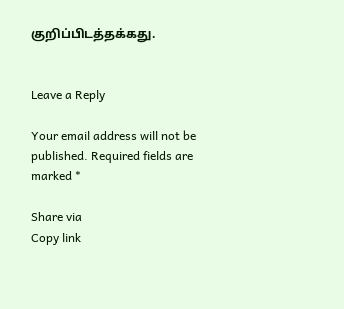குறிப்பிடத்தக்கது.


Leave a Reply

Your email address will not be published. Required fields are marked *

Share via
Copy link